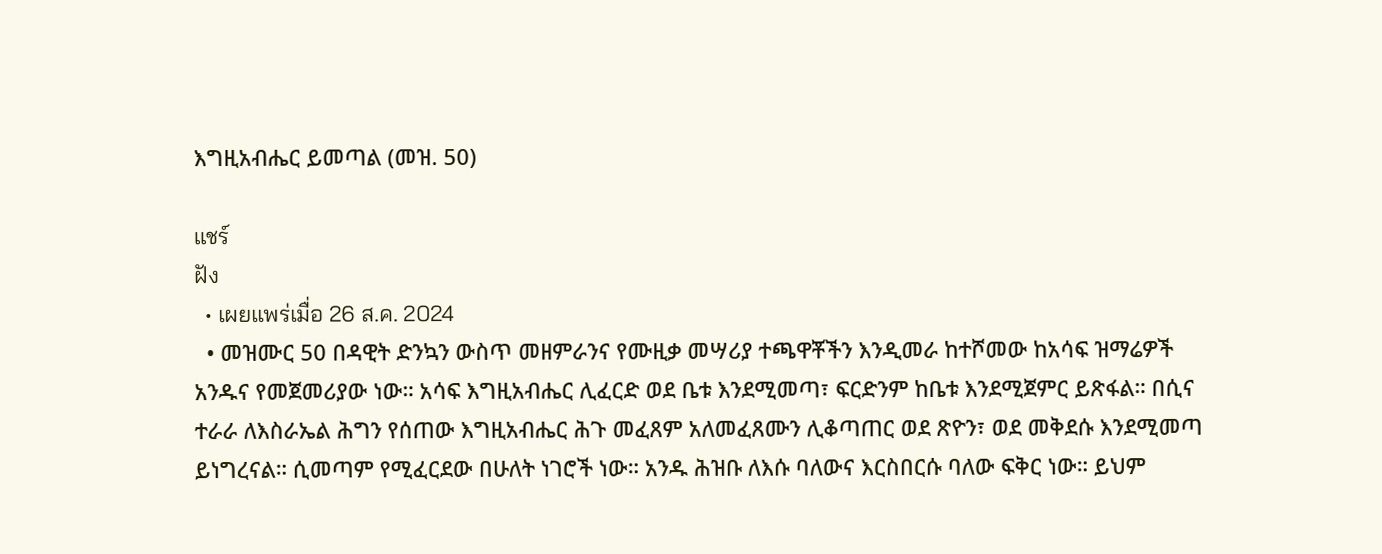እግዚአብሔር ይመጣል (መዝ. 50)

แชร์
ฝัง
  • เผยแพร่เมื่อ 26 ส.ค. 2024
  • መዝሙር 50 በዳዊት ድንኳን ውስጥ መዘምራንና የሙዚቃ መሣሪያ ተጫዋቾችን እንዲመራ ከተሾመው ከአሳፍ ዝማሬዎች አንዱና የመጀመሪያው ነው። አሳፍ እግዚአብሔር ሊፈርድ ወደ ቤቱ እንደሚመጣ፣ ፍርድንም ከቤቱ እንደሚጀምር ይጽፋል። በሲና ተራራ ለእስራኤል ሕግን የሰጠው እግዚአብሔር ሕጉ መፈጸም አለመፈጸሙን ሊቆጣጠር ወደ ጽዮን፣ ወደ መቅደሱ እንደሚመጣ ይነግረናል። ሲመጣም የሚፈርደው በሁለት ነገሮች ነው። አንዱ ሕዝቡ ለእሱ ባለውና እርስበርሱ ባለው ፍቅር ነው። ይህም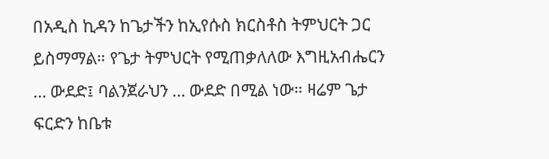በአዲስ ኪዳን ከጌታችን ከኢየሱስ ክርስቶስ ትምህርት ጋር ይስማማል። የጌታ ትምህርት የሚጠቃለለው እግዚአብሔርን … ውደድ፤ ባልንጀራህን … ውደድ በሚል ነው። ዛሬም ጌታ ፍርድን ከቤቱ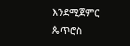እንደሚጀምር ጴጥሮስ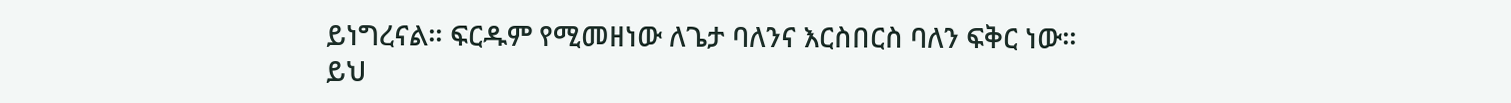ይነግረናል። ፍርዱም የሚመዘነው ለጌታ ባለንና እርስበርስ ባለን ፍቅር ነው። ይህ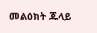መልዕክት ጁላይ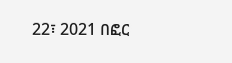22፣ 2021 በፎር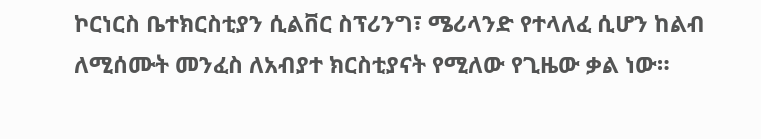ኮርነርስ ቤተክርስቲያን ሲልቨር ስፕሪንግ፣ ሜሪላንድ የተላለፈ ሲሆን ከልብ ለሚሰሙት መንፈስ ለአብያተ ክርስቲያናት የሚለው የጊዜው ቃል ነው።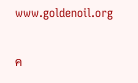www.goldenoil.org

ค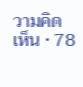วามคิดเห็น • 78